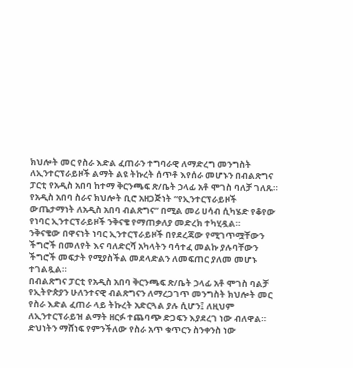ክህሎት መር የስራ እድል ፈጠራን ተግባራዊ ለማድረግ መንግስት ለኢንተርፕራይዞች ልማት ልዩ ትኩረት ሰጥቶ እየሰራ መሆኑን በብልጽግና ፓርቲ የአዲስ አበባ ከተማ ቅርንጫፍ ጽ/ቤት ኃላፊ አቶ ሞገስ ባለቻ ገለጹ።
የአዲስ አበባ ስራና ክህሎት ቢሮ አዘጋጅነት “የኢንተርፕራይዞች ውጤታማነት ለአዲስ አበባ ብልጽግና” በሚል መሪ ሀሳብ ሲካሄድ የቆየው የነባር ኢንተርፕራይዞች ንቅናቄ የማጠቃለያ መድረክ ተካሂዷል።
ንቅናቄው በዋናነት ነባር ኢንተርፕራይዞች በየደረጃው የሚገጥሟቸውን ችግሮች በመለየት እና ባለድርሻ አካላትን ባሳተፈ መልኩ ያሉባቸውን ችግሮች መፍታት የሚያስችል መደላድልን ለመፍጠር ያለመ መሆኑ ተገልጿል።
በብልጽግና ፓርቲ የአዲስ አበባ ቅርንጫፍ ጽ/ቤት ኃላፊ አቶ ሞገስ ባልቻ የኢትዮጵያን ሁለንተናዊ ብልጽግናን ለማረጋገጥ መንግስት ክህሎት መር የስራ እድል ፈጠራ ላይ ትኩረት አድርጓል ያሉ ሲሆን፤ ለዚህም ለኢንተርፕራይዝ ልማት ዘርፉ ተጨባጭ ድጋፍን እያደረገ ነው ብለዋል።
ድህነትን ማሸነፍ የምንችለው የስራ አጥ ቁጥርን ስንቀንስ ነው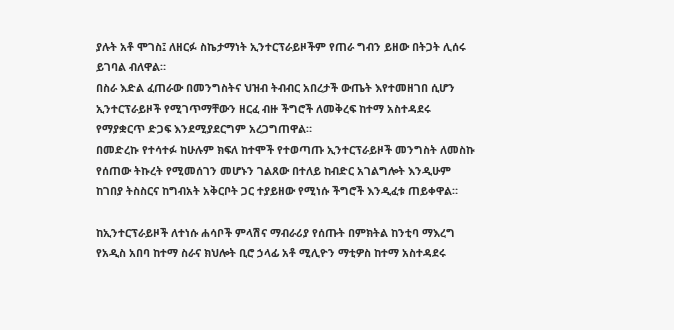ያሉት አቶ ሞገስ፤ ለዘርፉ ስኬታማነት ኢንተርፕራይዞችም የጠራ ግብን ይዘው በትጋት ሊሰሩ ይገባል ብለዋል።
በስራ እድል ፈጠራው በመንግስትና ህዝብ ትብብር አበረታች ውጤት እየተመዘገበ ሲሆን ኢንተርፕራይዞች የሚገጥማቸውን ዘርፈ ብዙ ችግሮች ለመቅረፍ ከተማ አስተዳደሩ የማያቋርጥ ድጋፍ እንደሚያደርግም አረጋግጠዋል።
በመድረኩ የተሳተፉ ከሁሉም ክፍለ ከተሞች የተወጣጡ ኢንተርፕራይዞች መንግስት ለመስኩ የሰጠው ትኩረት የሚመሰገን መሆኑን ገልጸው በተለይ ከብድር አገልግሎት እንዲሁም ከገበያ ትስስርና ከግብአት አቅርቦት ጋር ተያይዘው የሚነሱ ችግሮች እንዲፈቱ ጠይቀዋል።

ከኢንተርፕራይዞች ለተነሱ ሐሳቦች ምላሽና ማብራሪያ የሰጡት በምክትል ከንቲባ ማእረግ የአዲስ አበባ ከተማ ስራና ክህሎት ቢሮ ኃላፊ አቶ ሚሊዮን ማቲዎስ ከተማ አስተዳደሩ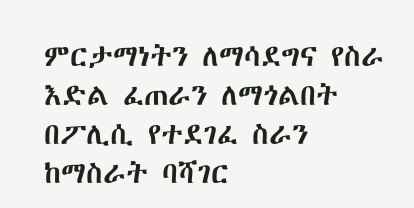ምርታማነትን ለማሳደግና የስራ እድል ፈጠራን ለማጎልበት በፖሊሲ የተደገፈ ስራን ከማስራት ባሻገር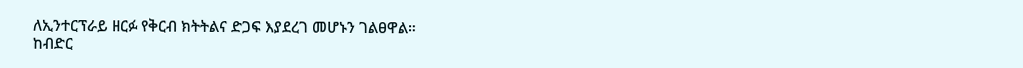ለኢንተርፕራይ ዘርፉ የቅርብ ክትትልና ድጋፍ እያደረገ መሆኑን ገልፀዋል።
ከብድር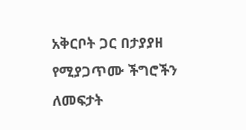አቅርቦት ጋር በታያያዘ የሚያጋጥሙ ችግሮችን ለመፍታት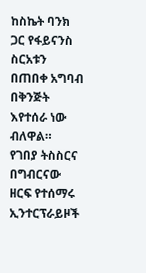ከስኬት ባንክ ጋር የፋይናንስ ስርአቱን በጠበቀ አግባብ በቅንጅት እየተሰራ ነው ብለዋል።
የገበያ ትስስርና በግብርናው ዘርፍ የተሰማሩ ኢንተርፕራይዞች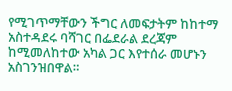የሚገጥማቸውን ችግር ለመፍታትም ከከተማ አስተዳደሩ ባሻገር በፌደራል ደረጃም ከሚመለከተው አካል ጋር እየተሰራ መሆኑን አስገንዝበዋል።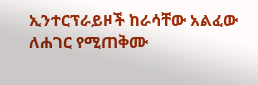ኢንተርፕራይዞች ከራሳቸው አልፈው ለሐገር የሚጠቅሙ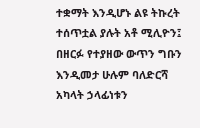ተቋማት እንዲሆኑ ልዩ ትኩረት ተሰጥቷል ያሉት አቶ ሚሊዮን፤ በዘርፉ የተያዘው ውጥን ግቡን እንዲመታ ሁሉም ባለድርሻ አካላት ኃላፊነቱን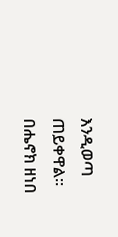እንዲወጣ ጠይቀዋል።
በሔኖክ ዘነበ